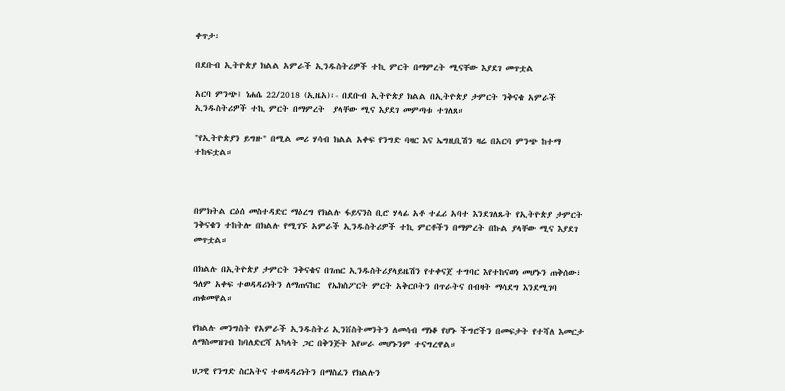ቀጥታ፡

በደቡብ ኢትዮጵያ ክልል አምራች ኢንዱስትሪዎች ተኪ ምርት በማምረት ሚናቸው እያደገ መጥቷል

አርባ ምንጭ፤ ነሐሴ 22/2018 (ኢዜአ)፡- በደቡብ ኢትዮጵያ ክልል በኢትዮጵያ ታምርት ንቅናቄ አምራች ኢንዱስትሪዎች ተኪ ምርት በማምረት  ያላቸው ሚና እያደገ መምጣቱ ተገለጸ።

"የኢትዮጵያን ይግዙ" በሚል መሪ ሃሳብ ክልል አቀፍ የንግድ ባዛር እና ኤግዚቢሽን ዛሬ በአርባ ምንጭ ከተማ ተከፍቷል።



በምክትል ርዕሰ መስተዳድር ማዕረግ የክልሉ ፋይናንስ ቢሮ ሃላፊ አቶ ተፈሪ አባተ እንደገለጹት የኢትዮጵያ ታምርት ንቅናቄን ተከትሎ በክልሉ የሚገኙ አምራች ኢንዱስትሪዎች ተኪ ምርቶችን በማምረት በኩል ያላቸው ሚና እያደገ መጥቷል።

በክልሉ በኢትዮጵያ ታምርት ንቅናቄና በገጠር ኢንዱስትሪያላይዜሽን የተቀናጀ ተግባር እየተከናወነ መሆኑን ጠቅሰው፣ ዓለም አቀፍ ተወዳዳሪነትን ለማጠናከር  የኤክስፖርት ምርት አቅርቦትን በጥራትና በብዛት ማሳደግ እንደሚገባ ጠቁመዋል።

የክልሉ መንግስት የአምራች ኢንዱስትሪ ኢንቨስትመንትን ለመሳብ ማነቆ የሆኑ ችግሮችን በመፍታት የተሻለ እመርታ ለማስመዝገብ ከባለድርሻ አካላት ጋር በቅንጅት እየሠራ መሆኑንም ተናግረዋል።

ህጋዊ የንግድ ስርአትና ተወዳዳሪነትን በማስፈን የክልሉን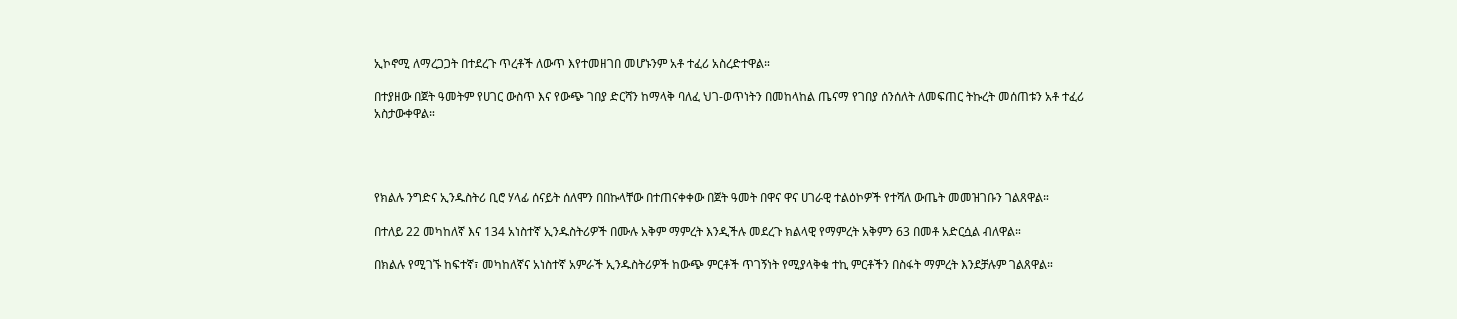ኢኮኖሚ ለማረጋጋት በተደረጉ ጥረቶች ለውጥ እየተመዘገበ መሆኑንም አቶ ተፈሪ አስረድተዋል።

በተያዘው በጀት ዓመትም የሀገር ውስጥ እና የውጭ ገበያ ድርሻን ከማላቅ ባለፈ ህገ-ወጥነትን በመከላከል ጤናማ የገበያ ሰንሰለት ለመፍጠር ትኩረት መሰጠቱን አቶ ተፈሪ አስታውቀዋል።




የክልሉ ንግድና ኢንዱስትሪ ቢሮ ሃላፊ ሰናይት ሰለሞን በበኩላቸው በተጠናቀቀው በጀት ዓመት በዋና ዋና ሀገራዊ ተልዕኮዎች የተሻለ ውጤት መመዝገቡን ገልጸዋል።

በተለይ 22 መካከለኛ እና 134 አነስተኛ ኢንዱስትሪዎች በሙሉ አቅም ማምረት እንዲችሉ መደረጉ ክልላዊ የማምረት አቅምን 63 በመቶ አድርሷል ብለዋል።

በክልሉ የሚገኙ ከፍተኛ፣ መካከለኛና አነስተኛ አምራች ኢንዱስትሪዎች ከውጭ ምርቶች ጥገኝነት የሚያላቅቁ ተኪ ምርቶችን በስፋት ማምረት እንደቻሉም ገልጸዋል።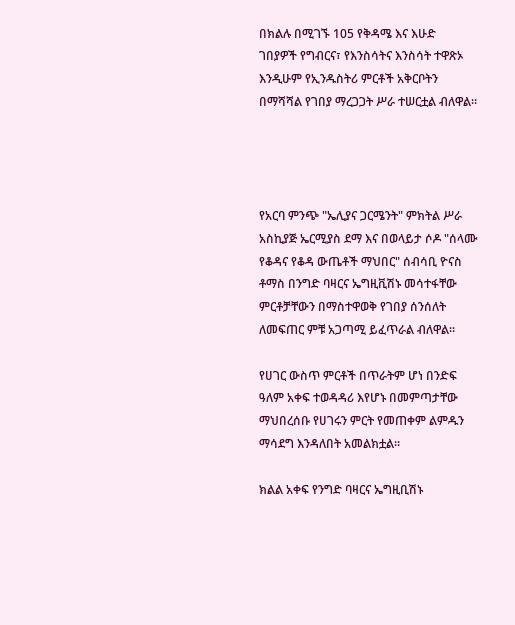በክልሉ በሚገኙ 105 የቅዳሜ እና እሁድ  ገበያዎች የግብርና፣ የእንስሳትና እንስሳት ተዋጽኦ እንዲሁም የኢንዱስትሪ ምርቶች አቅርቦትን በማሻሻል የገበያ ማረጋጋት ሥራ ተሠርቷል ብለዋል።




የአርባ ምንጭ "ኤሊያና ጋርሜንት" ምክትል ሥራ አስኪያጅ ኤርሚያስ ደማ እና በወላይታ ሶዶ "ሰላሙ የቆዳና የቆዳ ውጤቶች ማህበር" ሰብሳቢ ዮናስ ቶማስ በንግድ ባዛርና ኤግዚቪሽኑ መሳተፋቸው ምርቶቻቸውን በማስተዋወቅ የገበያ ሰንሰለት ለመፍጠር ምቹ አጋጣሚ ይፈጥራል ብለዋል።

የሀገር ውስጥ ምርቶች በጥራትም ሆነ በንድፍ ዓለም አቀፍ ተወዳዳሪ እየሆኑ በመምጣታቸው ማህበረሰቡ የሀገሩን ምርት የመጠቀም ልምዱን ማሳደግ እንዳለበት አመልክቷል።

ክልል አቀፍ የንግድ ባዛርና ኤግዚቢሽኑ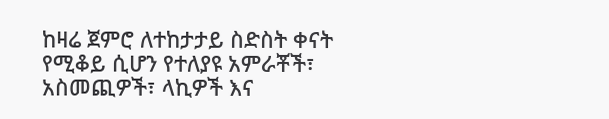ከዛሬ ጀምሮ ለተከታታይ ስድስት ቀናት የሚቆይ ሲሆን የተለያዩ አምራቾች፣ አስመጪዎች፣ ላኪዎች እና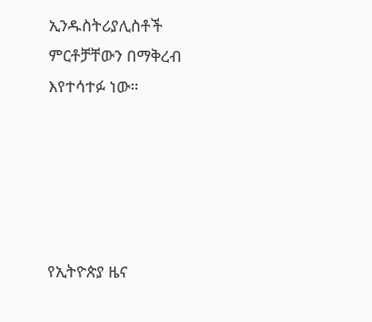ኢንዱስትሪያሊስቶች ምርቶቻቸውን በማቅረብ እየተሳተፉ ነው።





የኢትዮጵያ ዜና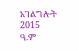አገልግሎት
2015
ዓ.ም